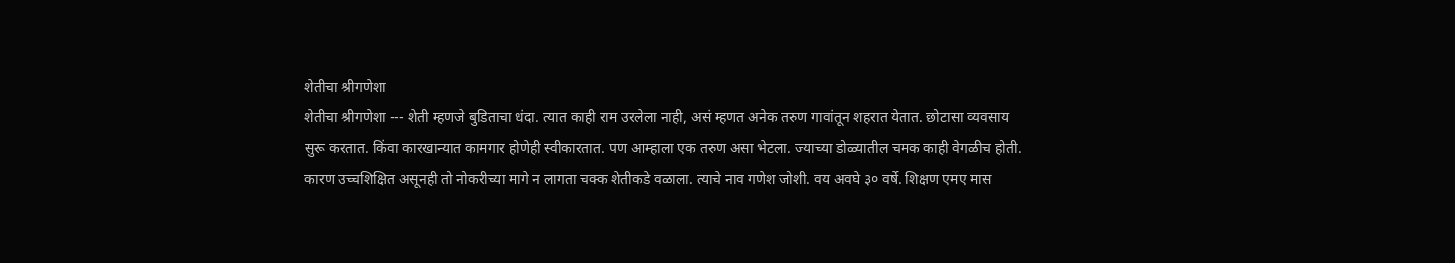शेतीचा श्रीगणेशा
शेतीचा श्रीगणेशा --- शेती म्हणजे बुडिताचा धंदा. त्यात काही राम उरलेला नाही, असं म्हणत अनेक तरुण गावांतून शहरात येतात. छोटासा व्यवसाय सुरू करतात. किंवा कारखान्यात कामगार होणेही स्वीकारतात. पण आम्हाला एक तरुण असा भेटला. ज्याच्या डोळ्यातील चमक काही वेगळीच होती. कारण उच्चशिक्षित असूनही तो नोकरीच्या मागे न लागता चक्क शेतीकडे वळाला. त्याचे नाव गणेश जोशी. वय अवघे ३० वर्षे. शिक्षण एमए मास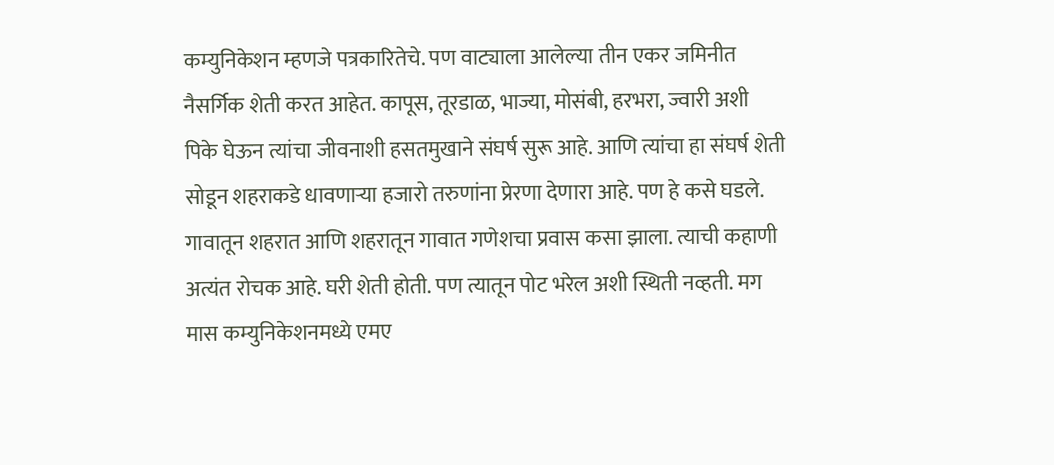कम्युनिकेशन म्हणजे पत्रकारितेचे. पण वाट्याला आलेल्या तीन एकर जमिनीत नैसर्गिक शेती करत आहेत. कापूस, तूरडाळ, भाज्या, मोसंबी, हरभरा, ज्वारी अशी पिके घेऊन त्यांचा जीवनाशी हसतमुखाने संघर्ष सुरू आहे. आणि त्यांचा हा संघर्ष शेती सोडून शहराकडे धावणाऱ्या हजारो तरुणांना प्रेरणा देणारा आहे. पण हे कसे घडले. गावातून शहरात आणि शहरातून गावात गणेशचा प्रवास कसा झाला. त्याची कहाणी अत्यंत रोचक आहे. घरी शेती होती. पण त्यातून पोट भरेल अशी स्थिती नव्हती. मग मास कम्युनिकेशनमध्ये एमए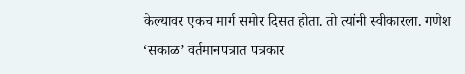केल्यावर एकच मार्ग समोर दिसत होता. तो त्यांनी स्वीकारला. गणेश ‘सकाळ’ वर्तमानपत्रात पत्रकार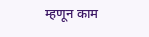म्हणून काम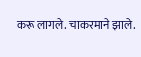करू लागले. चाकरमाने झाले.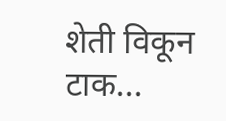शेती विकून टाक...